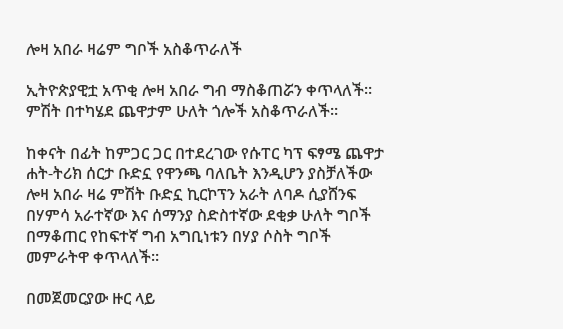ሎዛ አበራ ዛሬም ግቦች አስቆጥራለች

ኢትዮጵያዊቷ አጥቂ ሎዛ አበራ ግብ ማስቆጠሯን ቀጥላለች። ምሽት በተካሄደ ጨዋታም ሁለት ጎሎች አስቆጥራለች።

ከቀናት በፊት ከምጋር ጋር በተደረገው የሱፐር ካፕ ፍፃሜ ጨዋታ ሐት-ትሪክ ሰርታ ቡድኗ የዋንጫ ባለቤት እንዲሆን ያስቻለችው ሎዛ አበራ ዛሬ ምሽት ቡድኗ ኪርኮፕን አራት ለባዶ ሲያሸንፍ በሃምሳ አራተኛው እና ሰማንያ ስድስተኛው ደቂቃ ሁለት ግቦች በማቆጠር የከፍተኛ ግብ አግቢነቱን በሃያ ሶስት ግቦች መምራትዋ ቀጥላለች።

በመጀመርያው ዙር ላይ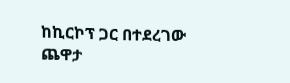ከኪርኮፕ ጋር በተደረገው ጨዋታ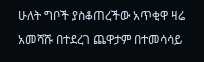ሁለት ግቦች ያስቆጠረችው አጥቂዋ ዛሬ አመሻሹ በተደረገ ጨዋታም በተመሳሳይ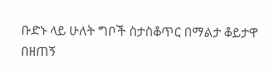ቡድኑ ላይ ሁለት ግቦች ስታስቆጥር በማልታ ቆይታዋ በዘጠኝ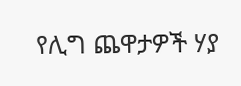የሊግ ጨዋታዎች ሃያ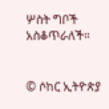ሦስት ግቦች አስቆጥራለች።


© ሶከር ኢትዮጵያ